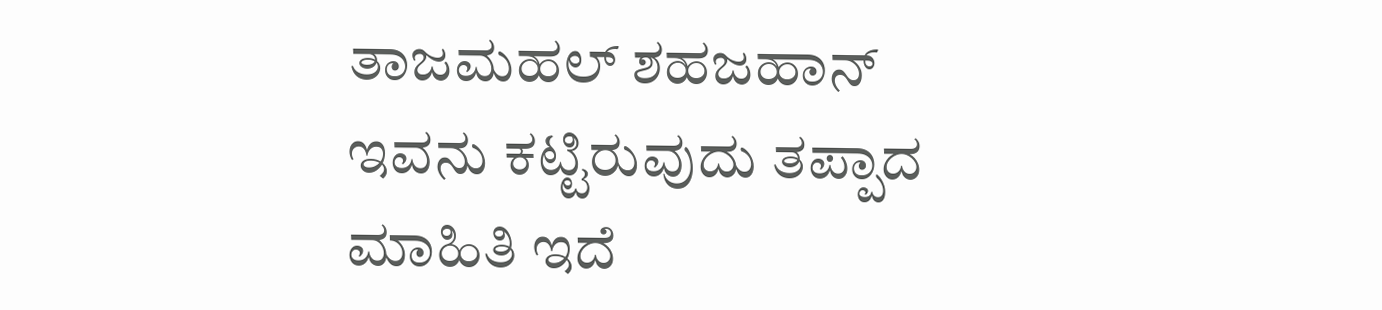ತಾಜಮಹಲ್ ಶಹಜಹಾನ್ ಇವನು ಕಟ್ಟಿರುವುದು ತಪ್ಪಾದ ಮಾಹಿತಿ ಇದೆ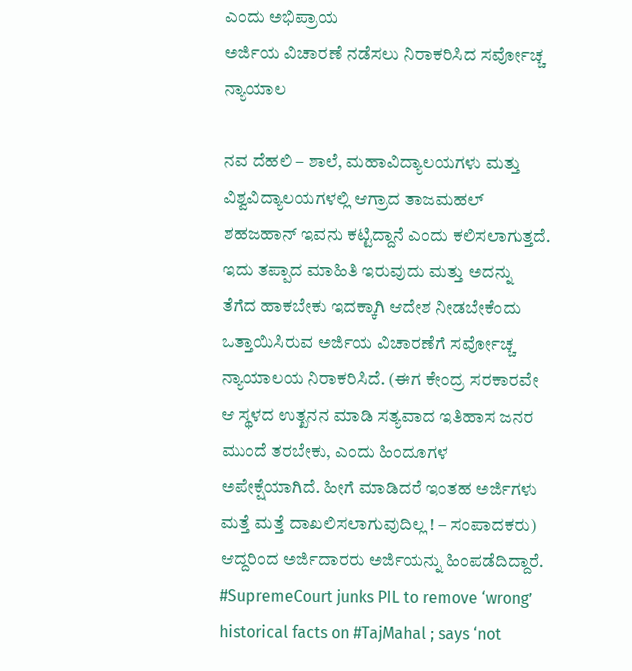ಎಂದು ಅಭಿಪ್ರಾಯ
ಅರ್ಜಿಯ ವಿಚಾರಣೆ ನಡೆಸಲು ನಿರಾಕರಿಸಿದ ಸರ್ವೋಚ್ಚ ನ್ಯಾಯಾಲ

ನವ ದೆಹಲಿ – ಶಾಲೆ, ಮಹಾವಿದ್ಯಾಲಯಗಳು ಮತ್ತು ವಿಶ್ವವಿದ್ಯಾಲಯಗಳಲ್ಲಿ ಆಗ್ರಾದ ತಾಜಮಹಲ್ ಶಹಜಹಾನ್ ಇವನು ಕಟ್ಟಿದ್ದಾನೆ ಎಂದು ಕಲಿಸಲಾಗುತ್ತದೆ. ಇದು ತಪ್ಪಾದ ಮಾಹಿತಿ ಇರುವುದು ಮತ್ತು ಅದನ್ನು ತೆಗೆದ ಹಾಕಬೇಕು ಇದಕ್ಕಾಗಿ ಆದೇಶ ನೀಡಬೇಕೆಂದು ಒತ್ತಾಯಿಸಿರುವ ಅರ್ಜಿಯ ವಿಚಾರಣೆಗೆ ಸರ್ವೋಚ್ಚ ನ್ಯಾಯಾಲಯ ನಿರಾಕರಿಸಿದೆ. (ಈಗ ಕೇಂದ್ರ ಸರಕಾರವೇ ಆ ಸ್ಥಳದ ಉತ್ಖನನ ಮಾಡಿ ಸತ್ಯವಾದ ಇತಿಹಾಸ ಜನರ ಮುಂದೆ ತರಬೇಕು, ಎಂದು ಹಿಂದೂಗಳ ಅಪೇಕ್ಷೆಯಾಗಿದೆ. ಹೀಗೆ ಮಾಡಿದರೆ ಇಂತಹ ಅರ್ಜಿಗಳು ಮತ್ತೆ ಮತ್ತೆ ದಾಖಲಿಸಲಾಗುವುದಿಲ್ಲ ! – ಸಂಪಾದಕರು) ಆದ್ದರಿಂದ ಅರ್ಜಿದಾರರು ಅರ್ಜಿಯನ್ನು ಹಿಂಪಡೆದಿದ್ದಾರೆ.
#SupremeCourt junks PIL to remove ‘wrong’ historical facts on #TajMahal ; says ‘not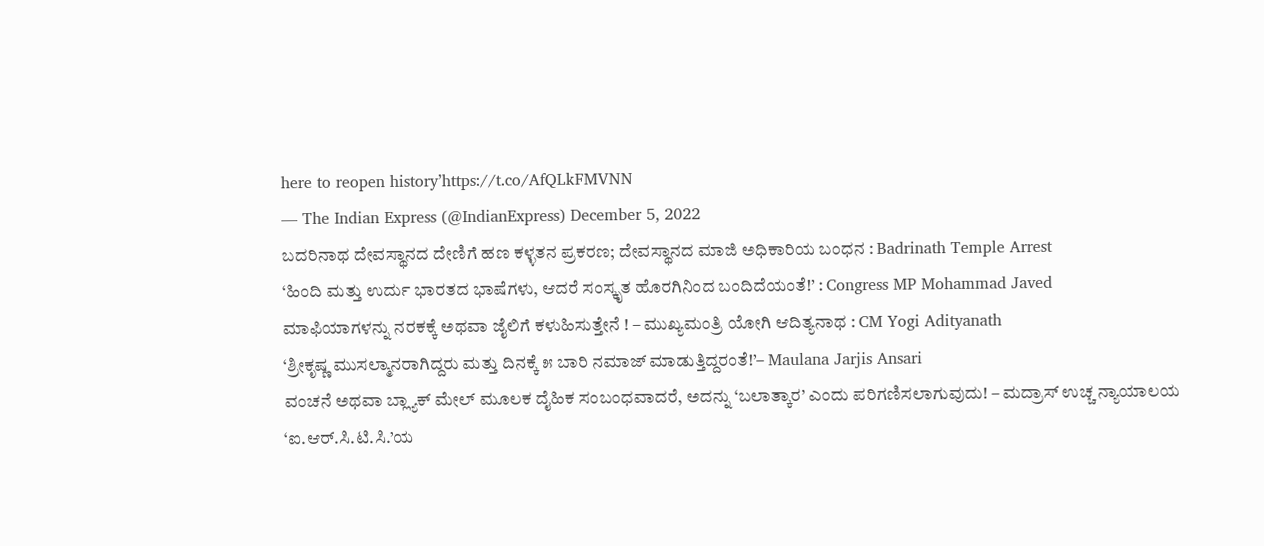here to reopen history’https://t.co/AfQLkFMVNN
— The Indian Express (@IndianExpress) December 5, 2022
ಬದರಿನಾಥ ದೇವಸ್ಥಾನದ ದೇಣಿಗೆ ಹಣ ಕಳ್ಳತನ ಪ್ರಕರಣ; ದೇವಸ್ಥಾನದ ಮಾಜಿ ಅಧಿಕಾರಿಯ ಬಂಧನ : Badrinath Temple Arrest
‘ಹಿಂದಿ ಮತ್ತು ಉರ್ದು ಭಾರತದ ಭಾಷೆಗಳು, ಆದರೆ ಸಂಸ್ಕೃತ ಹೊರಗಿನಿಂದ ಬಂದಿದೆಯಂತೆ!’ : Congress MP Mohammad Javed
ಮಾಫಿಯಾಗಳನ್ನು ನರಕಕ್ಕೆ ಅಥವಾ ಜೈಲಿಗೆ ಕಳುಹಿಸುತ್ತೇನೆ ! – ಮುಖ್ಯಮಂತ್ರಿ ಯೋಗಿ ಆದಿತ್ಯನಾಥ : CM Yogi Adityanath
‘ಶ್ರೀಕೃಷ್ಣ ಮುಸಲ್ಮಾನರಾಗಿದ್ದರು ಮತ್ತು ದಿನಕ್ಕೆ ೫ ಬಾರಿ ನಮಾಜ್ ಮಾಡುತ್ತಿದ್ದರಂತೆ!’– Maulana Jarjis Ansari
ವಂಚನೆ ಅಥವಾ ಬ್ಲ್ಯಾಕ್ ಮೇಲ್ ಮೂಲಕ ದೈಹಿಕ ಸಂಬಂಧವಾದರೆ, ಅದನ್ನು ‘ಬಲಾತ್ಕಾರ’ ಎಂದು ಪರಿಗಣಿಸಲಾಗುವುದು! – ಮದ್ರಾಸ್ ಉಚ್ಚ ನ್ಯಾಯಾಲಯ
‘ಐ.ಆರ್.ಸಿ.ಟಿ.ಸಿ.’ಯ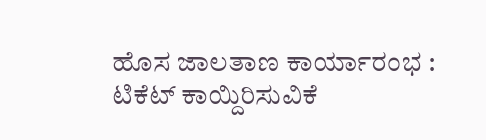ಹೊಸ ಜಾಲತಾಣ ಕಾರ್ಯಾರಂಭ : ಟಿಕೆಟ್ ಕಾಯ್ದಿರಿಸುವಿಕೆ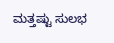ಮತ್ತಷ್ಟು ಸುಲಭ